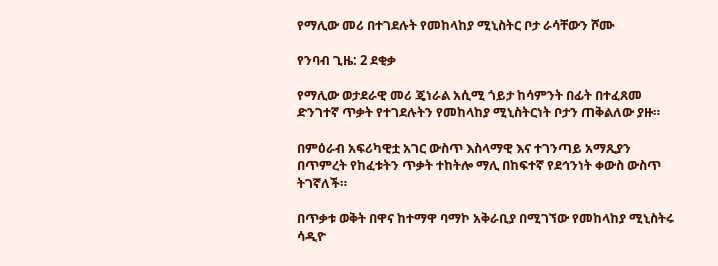የማሊው መሪ በተገደሉት የመከላከያ ሚኒስትር ቦታ ራሳቸውን ሾሙ

የንባብ ጊዜ: 2 ደቂቃ

የማሊው ወታደራዊ መሪ ጄነራል አሲሚ ጎይታ ከሳምንት በፊት በተፈጸመ ድንገተኛ ጥቃት የተገደሉትን የመከላከያ ሚኒስትርነት ቦታን ጠቅልለው ያዙ።

በምዕራብ አፍሪካዊቷ አገር ውስጥ እስላማዊ እና ተገንጣይ አማጺያን በጥምረት የከፈቱትን ጥቃት ተከትሎ ማሊ በከፍተኛ የደኅንነት ቀውስ ውስጥ ትገኛለች።

በጥቃቱ ወቅት በዋና ከተማዋ ባማኮ አቅራቢያ በሚገኘው የመከላከያ ሚኒስትሩ ሳዲዮ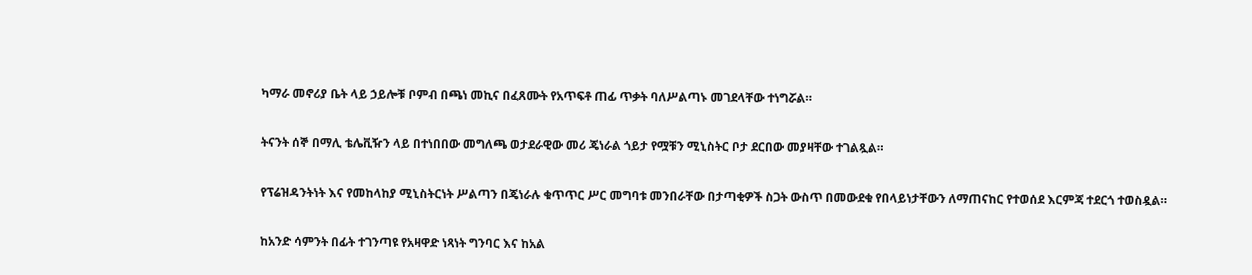ካማራ መኖሪያ ቤት ላይ ኃይሎቹ ቦምብ በጫነ መኪና በፈጸሙት የአጥፍቶ ጠፊ ጥቃት ባለሥልጣኑ መገደላቸው ተነግሯል።

ትናንት ሰኞ በማሊ ቴሌቪዥን ላይ በተነበበው መግለጫ ወታደራዊው መሪ ጄነራል ጎይታ የሟቹን ሚኒስትር ቦታ ደርበው መያዛቸው ተገልጿል።

የፕሬዝዳንትነት እና የመከላከያ ሚኒስትርነት ሥልጣን በጄነራሉ ቁጥጥር ሥር መግባቱ መንበራቸው በታጣቂዎች ስጋት ውስጥ በመውደቁ የበላይነታቸውን ለማጠናከር የተወሰደ እርምጃ ተደርጎ ተወስዷል።

ከአንድ ሳምንት በፊት ተገንጣዩ የአዛዋድ ነጻነት ግንባር እና ከአል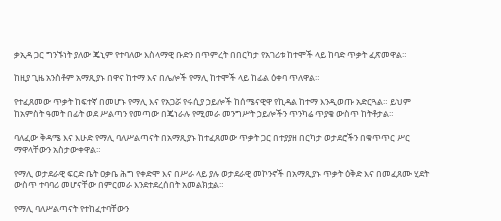ቃኢዳ ጋር ግንኙነት ያለው ጄኒም የተባለው እስላማዊ ቡድን በጥምረት በበርካታ የአገሪቱ ከተሞች ላይ ከባድ ጥቃት ፈጽመዋል።

ከዚያ ጊዜ አንስቶም አማጺያኑ በዋና ከተማ እና በሌሎች የማሊ ከተሞች ላይ ከፊል ዕቀባ ጥለዋል።

የተፈጸመው ጥቃት ከፍተኛ በመሆኑ የማሊ እና የአጋሯ የሩሲያ ኃይሎች ከሰሜናዊዋ የኪዳል ከተማ እንዲወጡ አድርጓል። ይህም ከአምስት ዓመት በፊት ወደ ሥልጣን የመጣው በጄነራሉ የሚመራ መንግሥት ኃይሎችን ጥንካሬ ጥያቄ ውስጥ ከትቶታል።

ባለፈው ቅዳሜ እና እሁድ የማሊ ባለሥልጣናት በአማጺያኑ ከተፈጸመው ጥቃት ጋር በተያያዘ በርካታ ወታደሮችን በቁጥጥር ሥር ማዋላቸውን አስታውቀዋል።

የማሊ ወታደራዊ ፍርድ ቤት ዐቃቤ ሕግ የቀድሞ እና በሥራ ላይ ያሉ ወታደራዊ መኮንኖች በአማጺያኑ ጥቃት ዕቅድ እና በመፈጸሙ ሂደት ውስጥ ተባባሪ መሆናቸው በምርመራ እንደተደረሰበት አመልክቷል።

የማሊ ባለሥልጣናት የተከፈተባቸውን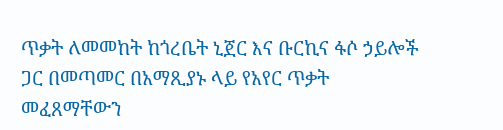ጥቃት ለመመከት ከጎረቤት ኒጀር እና ቡርኪና ፋሶ ኃይሎች ጋር በመጣመር በአማጺያኑ ላይ የአየር ጥቃት መፈጸማቸውን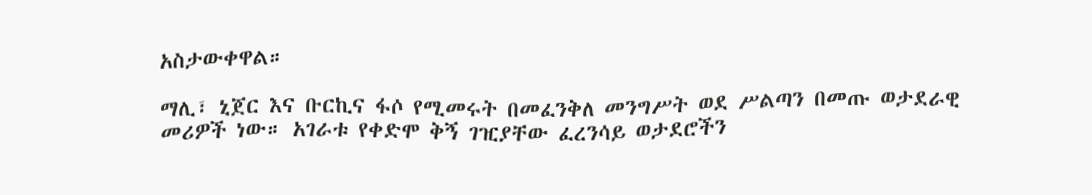አስታውቀዋል።

ማሊ፣ ኒጀር እና ቡርኪና ፋሶ የሚመሩት በመፈንቅለ መንግሥት ወደ ሥልጣን በመጡ ወታደራዊ መሪዎች ነው። አገራቱ የቀድሞ ቅኝ ገዢያቸው ፈረንሳይ ወታደሮችን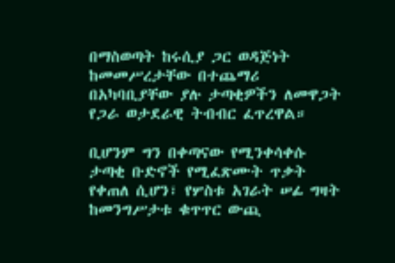በማስወጣት ከሩሲያ ጋር ወዳጅነት ከመመሥረታቸው በተጨማሪ በአካባቢያቸው ያሉ ታጣቂዎችን ለመዋጋት የጋራ ወታደራዊ ትብብር ፈጥረዋል።

ቢሆንም ግን በቀጣናው የሚንቀሳቀሱ ታጣቂ ቡድኖች የሚፈጽሙት ጥቃት የቀጠለ ሲሆን፣ የሦስቱ አገራት ሠፊ ግዛት ከመንግሥታቱ ቁጥጥር ውጪ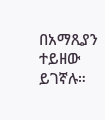በአማጺያን ተይዘው ይገኛሉ።